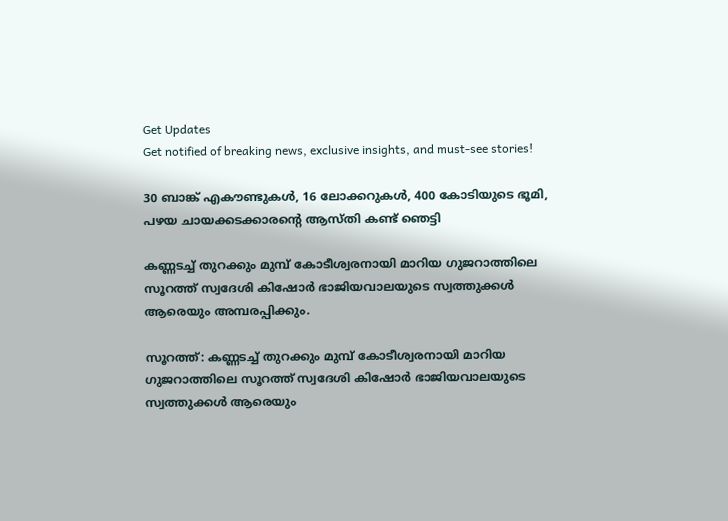Get Updates
Get notified of breaking news, exclusive insights, and must-see stories!

30 ബാങ്ക് എകൗണ്ടുകള്‍, 16 ലോക്കറുകള്‍, 400 കോടിയുടെ ഭൂമി, പഴയ ചായക്കടക്കാരന്റെ ആസ്തി കണ്ട് ഞെട്ടി

കണ്ണടച്ച് തുറക്കും മുമ്പ് കോടീശ്വരനായി മാറിയ ഗുജറാത്തിലെ സൂറത്ത് സ്വദേശി കിഷോര്‍ ഭാജിയവാലയുടെ സ്വത്തുക്കള്‍ ആരെയും അമ്പരപ്പിക്കും.

സൂറത്ത്: കണ്ണടച്ച് തുറക്കും മുമ്പ് കോടീശ്വരനായി മാറിയ ഗുജറാത്തിലെ സൂറത്ത് സ്വദേശി കിഷോര്‍ ഭാജിയവാലയുടെ സ്വത്തുക്കള്‍ ആരെയും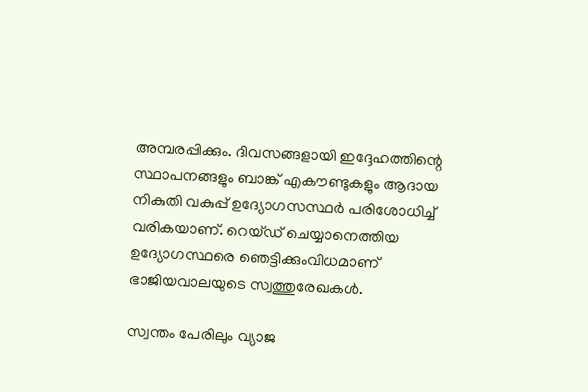അമ്പരപ്പിക്കും. ദിവസങ്ങളായി ഇദ്ദേഹത്തിന്റെ സ്ഥാപനങ്ങളും ബാങ്ക് എകൗണ്ടുകളും ആദായ നികുതി വകുപ്പ് ഉദ്യോഗസസ്ഥര്‍ പരിശോധിച്ച് വരികയാണ്. റെയ്ഡ് ചെയ്യാനെത്തിയ ഉദ്യോഗസ്ഥരെ ഞെട്ടിക്കുംവിധമാണ് ഭാജിയവാലയുടെ സ്വത്തുരേഖകള്‍.

സ്വന്തം പേരിലും വ്യാജ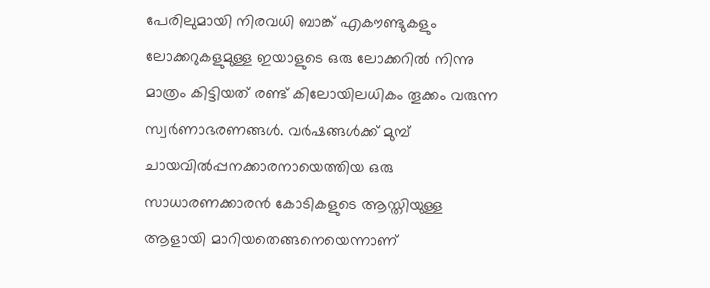പേരിലുമായി നിരവധി ബാങ്ക് എകൗണ്ടുകളും ലോക്കറുകളുമുള്ള ഇയാളുടെ ഒരു ലോക്കറില്‍ നിന്നു മാത്രം കിട്ടിയത് രണ്ട് കിലോയിലധികം തൂക്കം വരുന്ന സ്വര്‍ണാഭരണങ്ങള്‍. വര്‍ഷങ്ങള്‍ക്ക് മുമ്പ് ചായവില്‍പ്പനക്കാരനായെത്തിയ ഒരു സാധാരണക്കാരന്‍ കോടികളുടെ ആസ്തിയുള്ള ആളായി മാറിയതെങ്ങനെയെന്നാണ്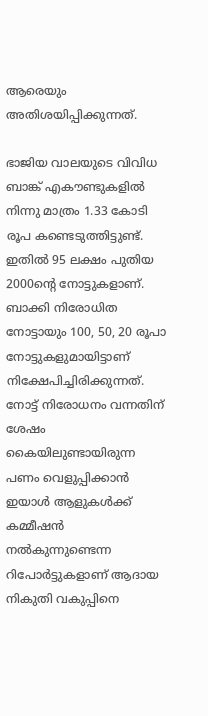ആരെയും അതിശയിപ്പിക്കുന്നത്.

ഭാജിയ വാലയുടെ വിവിധ ബാങ്ക് എകൗണ്ടുകളില്‍ നിന്നു മാത്രം 1.33 കോടി രൂപ കണ്ടെടുത്തിട്ടുണ്ട്. ഇതില്‍ 95 ലക്ഷം പുതിയ 2000ന്റെ നോട്ടുകളാണ്. ബാക്കി നിരോധിത നോട്ടായും 100, 50, 20 രൂപാ നോട്ടുകളുമായിട്ടാണ് നിക്ഷേപിച്ചിരിക്കുന്നത്. നോട്ട് നിരോധനം വന്നതിന് ശേഷം കൈയിലുണ്ടായിരുന്ന പണം വെളുപ്പിക്കാന്‍ ഇയാള്‍ ആളുകള്‍ക്ക് കമ്മീഷന്‍ നല്‍കുന്നുണ്ടെന്ന റിപോര്‍ട്ടുകളാണ് ആദായ നികുതി വകുപ്പിനെ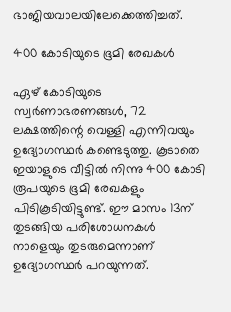ഭാജിയവാലയിലേക്കെത്തിച്ചത്.

400 കോടിയുടെ ഭൂമി രേഖകള്‍

ഏഴ് കോടിയുടെ സ്വര്‍ണാഭരണങ്ങള്‍, 72 ലക്ഷത്തിന്റെ വെള്ളി എന്നിവയും ഉദ്യോഗസ്ഥര്‍ കണ്ടെടുത്തു. കൂടാതെ ഇയാളുടെ വീട്ടില്‍ നിന്നു 400 കോടി രൂപയുടെ ഭൂമി രേഖകളും പിടികൂടിയിട്ടുണ്ട്. ഈ മാസം 13ന് തുടങ്ങിയ പരിശോധനകള്‍ നാളെയും തുടരുമെന്നാണ് ഉദ്യോഗസ്ഥര്‍ പറയുന്നത്.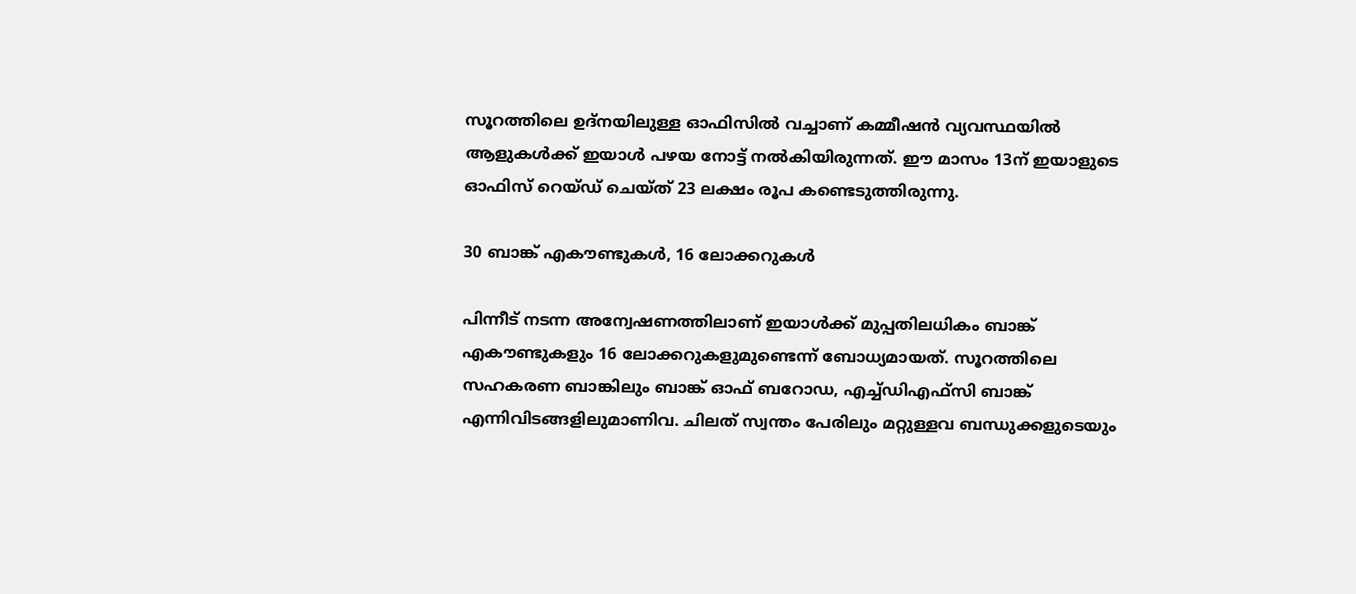സൂറത്തിലെ ഉദ്‌നയിലുള്ള ഓഫിസില്‍ വച്ചാണ് കമ്മീഷന്‍ വ്യവസ്ഥയില്‍ ആളുകള്‍ക്ക് ഇയാള്‍ പഴയ നോട്ട് നല്‍കിയിരുന്നത്. ഈ മാസം 13ന് ഇയാളുടെ ഓഫിസ് റെയ്ഡ് ചെയ്ത് 23 ലക്ഷം രൂപ കണ്ടെടുത്തിരുന്നു.

30 ബാങ്ക് എകൗണ്ടുകള്‍, 16 ലോക്കറുകള്‍

പിന്നീട് നടന്ന അന്വേഷണത്തിലാണ് ഇയാള്‍ക്ക് മുപ്പതിലധികം ബാങ്ക് എകൗണ്ടുകളും 16 ലോക്കറുകളുമുണ്ടെന്ന് ബോധ്യമായത്. സൂറത്തിലെ സഹകരണ ബാങ്കിലും ബാങ്ക് ഓഫ് ബറോഡ, എച്ച്ഡിഎഫ്‌സി ബാങ്ക് എന്നിവിടങ്ങളിലുമാണിവ. ചിലത് സ്വന്തം പേരിലും മറ്റുള്ളവ ബന്ധുക്കളുടെയും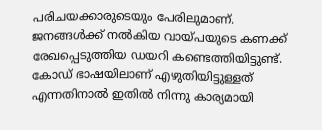പരിചയക്കാരുടെയും പേരിലുമാണ്. ജനങ്ങള്‍ക്ക് നല്‍കിയ വായ്പയുടെ കണക്ക് രേഖപ്പെടുത്തിയ ഡയറി കണ്ടെത്തിയിട്ടുണ്ട്. കോഡ് ഭാഷയിലാണ് എഴുതിയിട്ടുള്ളത് എന്നതിനാല്‍ ഇതില്‍ നിന്നു കാര്യമായി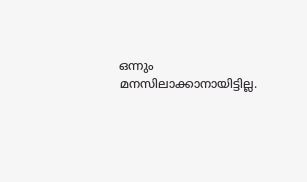ഒന്നും മനസിലാക്കാനായിട്ടില്ല.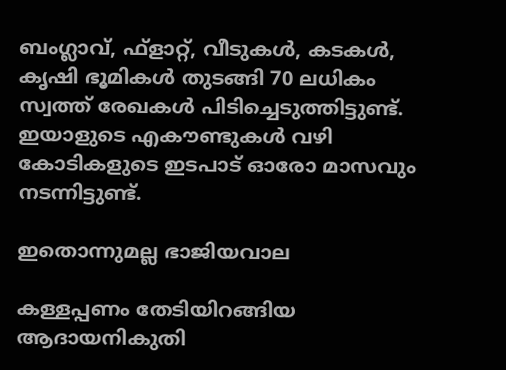ബംഗ്ലാവ്, ഫ്‌ളാറ്റ്, വീടുകള്‍, കടകള്‍, കൃഷി ഭൂമികള്‍ തുടങ്ങി 70 ലധികം സ്വത്ത് രേഖകള്‍ പിടിച്ചെടുത്തിട്ടുണ്ട്. ഇയാളുടെ എകൗണ്ടുകള്‍ വഴി കോടികളുടെ ഇടപാട് ഓരോ മാസവും നടന്നിട്ടുണ്ട്.

ഇതൊന്നുമല്ല ഭാജിയവാല

കള്ളപ്പണം തേടിയിറങ്ങിയ ആദായനികുതി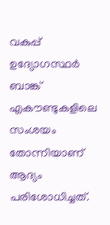വകുപ്പ് ഉദ്യോഗസ്ഥര്‍ ബാങ്ക് എകൗണ്ടുകളിലെ സംശയം തോന്നിയാണ് ആദ്യം പരിശോധിച്ചത്.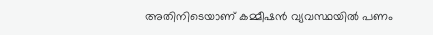അതിനിടെയാണ് കമ്മീഷന്‍ വ്യവസ്ഥയില്‍ പണം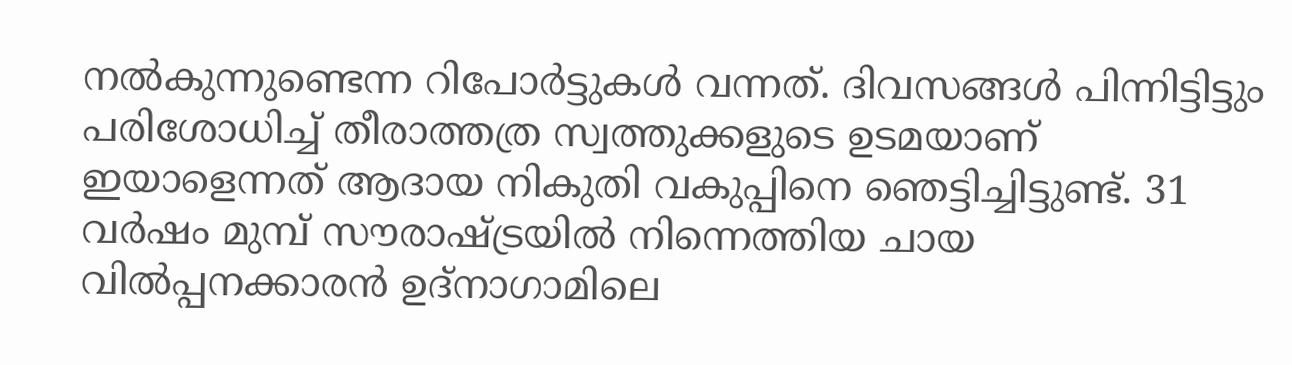നല്‍കുന്നുണ്ടെന്ന റിപോര്‍ട്ടുകള്‍ വന്നത്. ദിവസങ്ങള്‍ പിന്നിട്ടിട്ടും പരിശോധിച്ച് തീരാത്തത്ര സ്വത്തുക്കളുടെ ഉടമയാണ് ഇയാളെന്നത് ആദായ നികുതി വകുപ്പിനെ ഞെട്ടിച്ചിട്ടുണ്ട്. 31 വര്‍ഷം മുമ്പ് സൗരാഷ്ട്രയില്‍ നിന്നെത്തിയ ചായ വില്‍പ്പനക്കാരന്‍ ഉദ്‌നാഗാമിലെ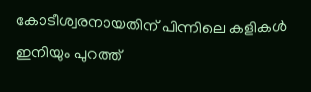കോടീശ്വരനായതിന് പിന്നിലെ കളികള്‍ ഇനിയും പുറത്ത്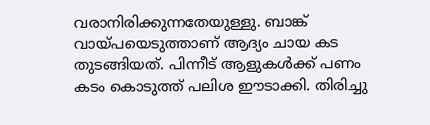വരാനിരിക്കുന്നതേയുള്ളു. ബാങ്ക് വായ്പയെടുത്താണ് ആദ്യം ചായ കട തുടങ്ങിയത്. പിന്നീട് ആളുകള്‍ക്ക് പണം കടം കൊടുത്ത് പലിശ ഈടാക്കി. തിരിച്ചു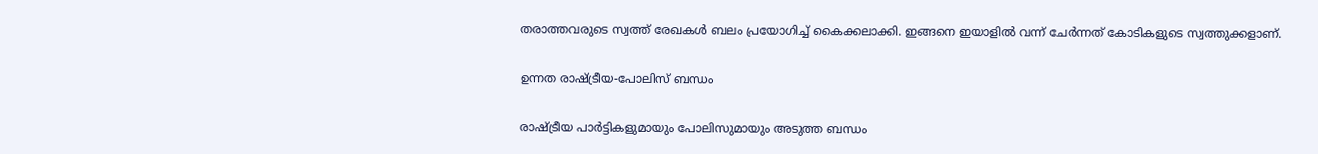തരാത്തവരുടെ സ്വത്ത് രേഖകള്‍ ബലം പ്രയോഗിച്ച് കൈക്കലാക്കി. ഇങ്ങനെ ഇയാളില്‍ വന്ന് ചേര്‍ന്നത് കോടികളുടെ സ്വത്തുക്കളാണ്.

ഉന്നത രാഷ്ട്രീയ-പോലിസ് ബന്ധം

രാഷ്ട്രീയ പാര്‍ട്ടികളുമായും പോലിസുമായും അടുത്ത ബന്ധം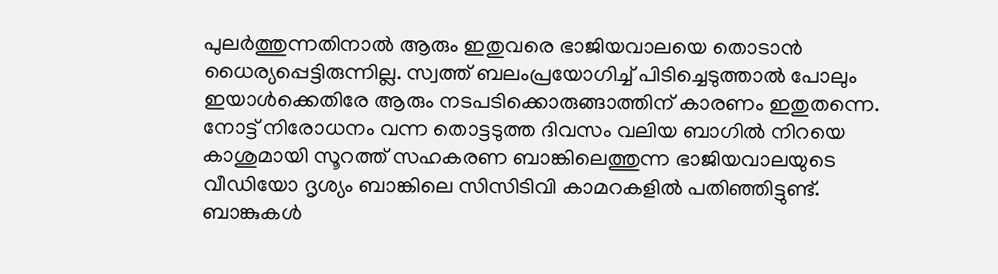പുലര്‍ത്തുന്നതിനാല്‍ ആരും ഇതുവരെ ഭാജിയവാലയെ തൊടാന്‍ ധൈര്യപ്പെട്ടിരുന്നില്ല. സ്വത്ത് ബലംപ്രയോഗിച്ച് പിടിച്ചെടുത്താല്‍ പോലും ഇയാള്‍ക്കെതിരേ ആരും നടപടിക്കൊരുങ്ങാത്തിന് കാരണം ഇതുതന്നെ. നോട്ട് നിരോധനം വന്ന തൊട്ടടുത്ത ദിവസം വലിയ ബാഗില്‍ നിറയെ കാശുമായി സൂറത്ത് സഹകരണ ബാങ്കിലെത്തുന്ന ഭാജിയവാലയുടെ വീഡിയോ ദൃശ്യം ബാങ്കിലെ സിസിടിവി കാമറകളില്‍ പതിഞ്ഞിട്ടുണ്ട്. ബാങ്കുകള്‍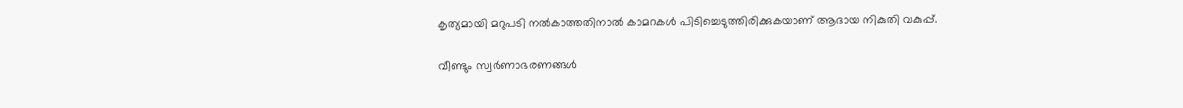കൃത്യമായി മറുപടി നല്‍കാത്തതിനാല്‍ കാമറകള്‍ പിടിച്ചെടുത്തിരിക്കുകയാണ് ആദായ നികുതി വകുപ്പ്.

വീണ്ടും സ്വര്‍ണാഭരണങ്ങള്‍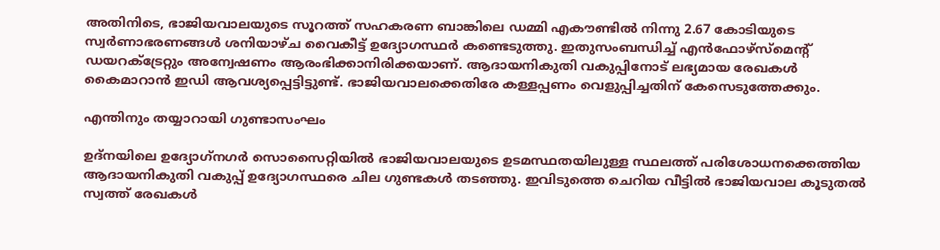അതിനിടെ, ഭാജിയവാലയുടെ സൂറത്ത് സഹകരണ ബാങ്കിലെ ഡമ്മി എകൗണ്ടില്‍ നിന്നു 2.67 കോടിയുടെ സ്വര്‍ണാഭരണങ്ങള്‍ ശനിയാഴ്ച വൈകീട്ട് ഉദ്യോഗസ്ഥര്‍ കണ്ടെടുത്തു. ഇതുസംബന്ധിച്ച് എന്‍ഫോഴ്‌സ്‌മെന്റ് ഡയറക്ട്രേറ്റും അന്വേഷണം ആരംഭിക്കാനിരിക്കയാണ്. ആദായനികുതി വകുപ്പിനോട് ലഭ്യമായ രേഖകള്‍ കൈമാറാന്‍ ഇഡി ആവശ്യപ്പെട്ടിട്ടുണ്ട്. ഭാജിയവാലക്കെതിരേ കള്ളപ്പണം വെളുപ്പിച്ചതിന് കേസെടുത്തേക്കും.

എന്തിനും തയ്യാറായി ഗുണ്ടാസംഘം

ഉദ്‌നയിലെ ഉദ്യോഗ്‌നഗര്‍ സൊസൈറ്റിയില്‍ ഭാജിയവാലയുടെ ഉടമസ്ഥതയിലുള്ള സ്ഥലത്ത് പരിശോധനക്കെത്തിയ ആദായനികുതി വകുപ്പ് ഉദ്യോഗസ്ഥരെ ചില ഗുണ്ടകള്‍ തടഞ്ഞു. ഇവിടുത്തെ ചെറിയ വീട്ടില്‍ ഭാജിയവാല കൂടുതല്‍ സ്വത്ത് രേഖകള്‍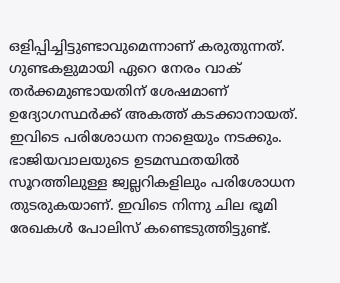ഒളിപ്പിച്ചിട്ടുണ്ടാവുമെന്നാണ് കരുതുന്നത്. ഗുണ്ടകളുമായി ഏറെ നേരം വാക് തര്‍ക്കമുണ്ടായതിന് ശേഷമാണ് ഉദ്യോഗസ്ഥര്‍ക്ക് അകത്ത് കടക്കാനായത്. ഇവിടെ പരിശോധന നാളെയും നടക്കും. ഭാജിയവാലയുടെ ഉടമസ്ഥതയില്‍ സൂറത്തിലുള്ള ജ്വല്ലറികളിലും പരിശോധന തുടരുകയാണ്. ഇവിടെ നിന്നു ചില ഭൂമി രേഖകള്‍ പോലിസ് കണ്ടെടുത്തിട്ടുണ്ട്.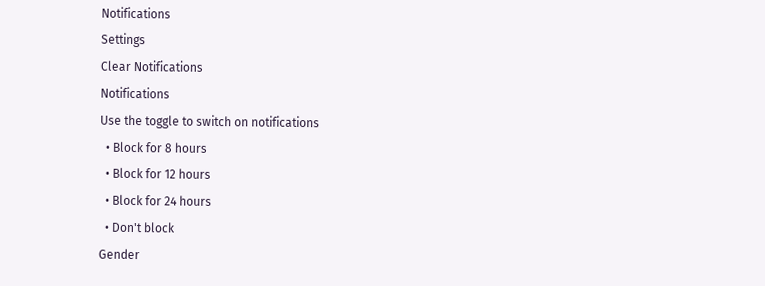Notifications
Settings
Clear Notifications
Notifications
Use the toggle to switch on notifications
  • Block for 8 hours
  • Block for 12 hours
  • Block for 24 hours
  • Don't block
Gender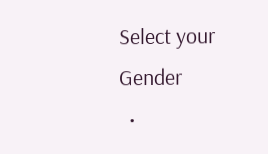Select your Gender
  •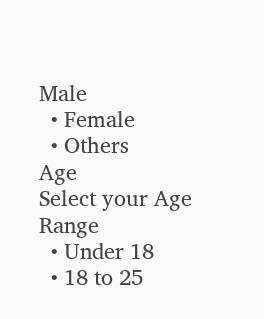Male
  • Female
  • Others
Age
Select your Age Range
  • Under 18
  • 18 to 25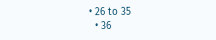• 26 to 35
  • 36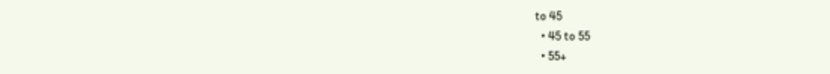to 45
  • 45 to 55
  • 55+